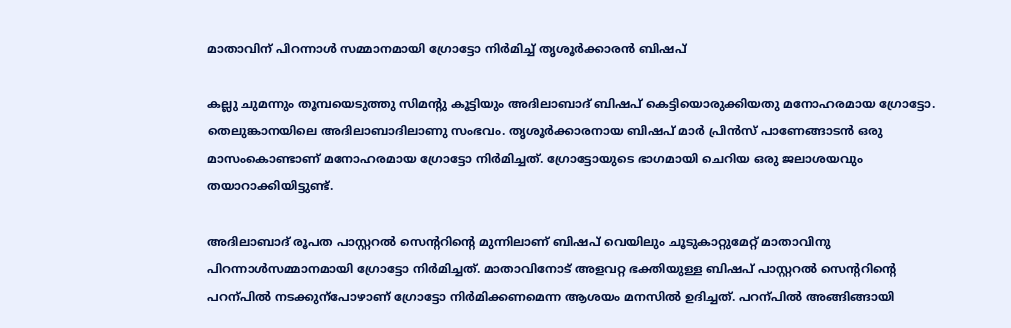മാതാവിന് പിറന്നാൾ സമ്മാനമായി ഗ്രോട്ടോ നിർമിച്ച് തൃശൂർക്കാരൻ ബിഷപ്

കല്ലു ചുമന്നും തൂമ്പയെടുത്തു സിമന്‍റു കൂട്ടിയും അദിലാബാദ് ബിഷപ് കെട്ടിയൊരുക്കിയതു മനോഹരമായ ഗ്രോട്ടോ. തെലുങ്കാനയിലെ അദിലാബാദിലാണു സംഭവം. തൃശൂർക്കാരനായ ബിഷപ് മാർ പ്രിൻസ് പാണേങ്ങാടൻ ഒരു മാസംകൊണ്ടാണ് മനോഹരമായ ഗ്രോട്ടോ നിർമിച്ചത്. ഗ്രോട്ടോയുടെ ഭാഗമായി ചെറിയ ഒരു ജലാശയവും തയാറാക്കിയിട്ടുണ്ട്.

അദിലാബാദ് രൂപത പാസ്റ്ററൽ സെന്‍ററിന്‍റെ മുന്നിലാണ് ബിഷപ് വെയിലും ചൂടുകാറ്റുമേറ്റ് മാതാവിനു പിറന്നാൾസമ്മാനമായി ഗ്രോട്ടോ നിർമിച്ചത്. മാതാവിനോട് അളവറ്റ ഭക്തിയുള്ള ബിഷപ് പാസ്റ്ററൽ സെന്‍ററിന്‍റെ പറന്പിൽ നടക്കുന്പോഴാണ് ഗ്രോട്ടോ നിർമിക്കണമെന്ന ആശയം മനസിൽ ഉദിച്ചത്. പറന്പിൽ അങ്ങിങ്ങായി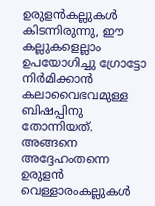ഉരുളൻകല്ലുകൾ കിടന്നിരുന്നു, ഈ കല്ലുകളെല്ലാം ഉപയോഗിച്ചു ഗ്രോട്ടോ നിർമിക്കാൻ കലാവൈഭവമുള്ള ബിഷപ്പിനു തോന്നിയത്. അങ്ങനെ അദ്ദേഹംതന്നെ ഉരുളൻ വെള്ളാരംകല്ലുകൾ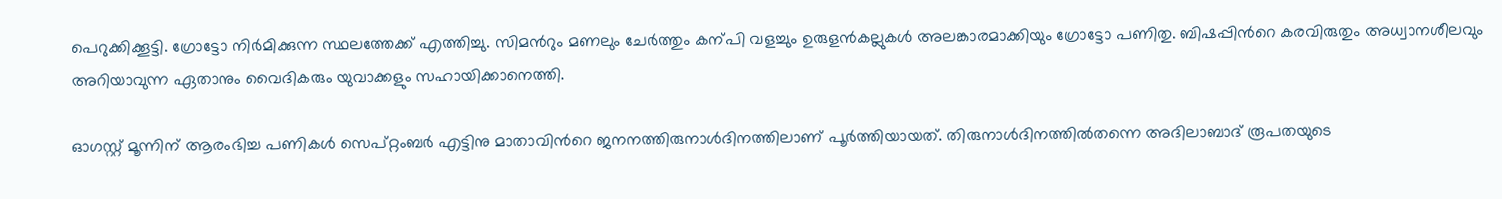പെറുക്കിക്കൂട്ടി. ഗ്രോട്ടോ നിർമിക്കുന്ന സ്ഥലത്തേക്ക് എത്തിച്ചു. സിമന്‍റും മണലും ചേർത്തും കന്പി വളച്ചും ഉരുളൻകല്ലുകൾ അലങ്കാരമാക്കിയും ഗ്രോട്ടോ പണിതു. ബിഷപ്പിന്‍റെ കരവിരുതും അധ്വാനശീലവും അറിയാവുന്ന ഏതാനും വൈദികരും യുവാക്കളും സഹായിക്കാനെത്തി.

ഓഗസ്റ്റ് മൂന്നിന് ആരംഭിച്ച പണികൾ സെപ്റ്റംബർ എട്ടിനു മാതാവിന്‍റെ ജനനത്തിരുനാൾദിനത്തിലാണ് പൂർത്തിയായത്. തിരുനാൾദിനത്തിൽതന്നെ അദിലാബാദ് രൂപതയുടെ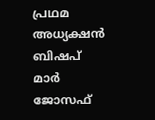പ്രഥമ അധ്യക്ഷൻ ബിഷപ് മാർ ജോസഫ്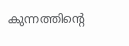കുന്നത്തിന്‍റെ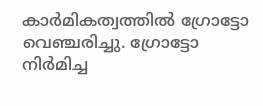കാർമികത്വത്തിൽ ഗ്രോട്ടോ വെഞ്ചരിച്ചു. ഗ്രോട്ടോ നിർമിച്ച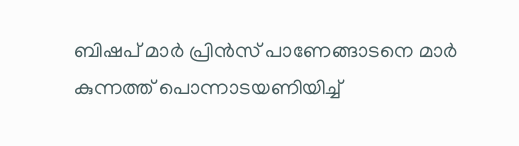ബിഷപ് മാർ പ്രിൻസ് പാണേങ്ങാടനെ മാർ കുന്നത്ത് പൊന്നാടയണിയിച്ച്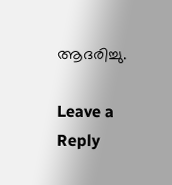ആദരിച്ചു.

Leave a Reply